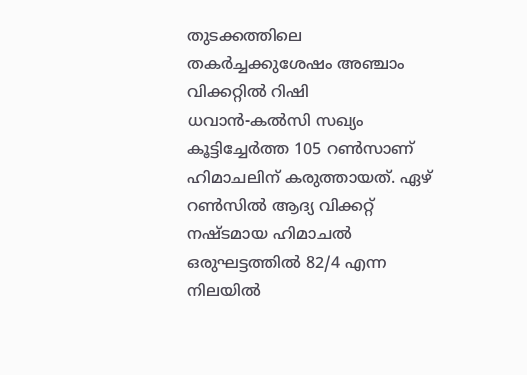തുടക്കത്തിലെ തകര്‍ച്ചക്കുശേഷം അഞ്ചാം വിക്കറ്റില്‍ റിഷി ധവാന്‍-കല്‍സി സഖ്യം കൂട്ടിച്ചേര്‍ത്ത 105 റണ്‍സാണ് ഹിമാചലിന് കരുത്തായത്. ഏഴ് റണ്‍സില്‍ ആദ്യ വിക്കറ്റ് നഷ്ടമായ ഹിമാചല്‍ ഒരുഘട്ടത്തില്‍ 82/4 എന്ന നിലയില്‍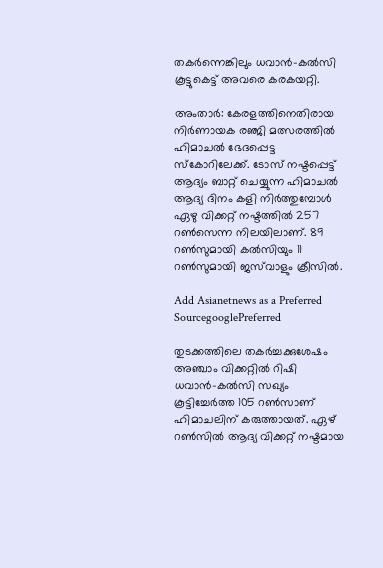തകര്‍ന്നെങ്കിലും ധവാന്‍-കല്‍സി കൂട്ടുകെട്ട് അവരെ കരകയറ്റി.

അംതാര്‍: കേരളത്തിനെതിരായ നിര്‍ണായക രഞ്ജി മത്സരത്തില്‍ ഹിമാചല്‍ ഭേദപ്പെട്ട സ്കോറിലേക്ക്. ടോസ് നഷ്ടപ്പെട്ട് ആദ്യം ബാറ്റ് ചെയ്യുന്ന ഹിമാചല്‍ ആദ്യ ദിനം കളി നിര്‍ത്തുമ്പോള്‍ ഏഴു വിക്കറ്റ് നഷ്ടത്തില്‍ 257 റണ്‍സെന്ന നിലയിലാണ്. 89 റണ്‍സുമായി കല്‍സിയും 11 റണ്‍സുമായി ജസ്‌വാളും ക്രീസില്‍.

Add Asianetnews as a Preferred SourcegooglePreferred

തുടക്കത്തിലെ തകര്‍ച്ചക്കുശേഷം അഞ്ചാം വിക്കറ്റില്‍ റിഷി ധവാന്‍-കല്‍സി സഖ്യം കൂട്ടിച്ചേര്‍ത്ത 105 റണ്‍സാണ് ഹിമാചലിന് കരുത്തായത്. ഏഴ് റണ്‍സില്‍ ആദ്യ വിക്കറ്റ് നഷ്ടമായ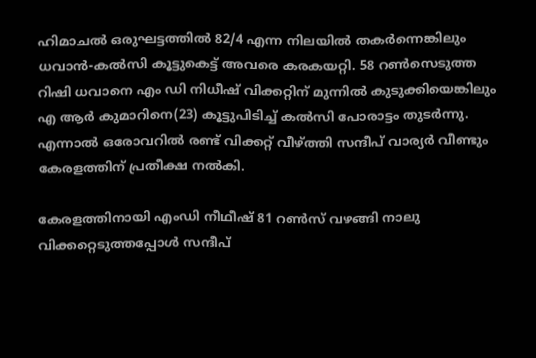ഹിമാചല്‍ ഒരുഘട്ടത്തില്‍ 82/4 എന്ന നിലയില്‍ തകര്‍ന്നെങ്കിലും ധവാന്‍-കല്‍സി കൂട്ടുകെട്ട് അവരെ കരകയറ്റി. 58 റണ്‍സെടുത്ത റിഷി ധവാനെ എം ഡി നിധീഷ് വിക്കറ്റിന് മുന്നില്‍ കുടുക്കിയെങ്കിലും എ ആര്‍ കുമാറിനെ(23) കൂട്ടുപിടിച്ച് കല്‍സി പോരാട്ടം തുടര്‍ന്നു. എന്നാല്‍ ഒരോവറില്‍ രണ്ട് വിക്കറ്റ് വീഴ്‌ത്തി സന്ദീപ് വാര്യര്‍ വീണ്ടും കേരളത്തിന് പ്രതീക്ഷ നല്‍കി.

കേരളത്തിനായി എംഡി നീഥീഷ് 81 റണ്‍സ് വഴങ്ങി നാലു വിക്കറ്റെടുത്തപ്പോള്‍ സന്ദീപ്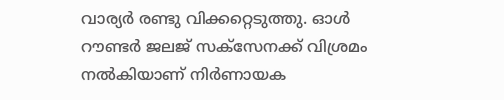വാര്യര്‍ രണ്ടു വിക്കറ്റെടുത്തു. ഓള്‍ റൗണ്ടര്‍ ജലജ് സക്സേനക്ക് വിശ്രമം നല്‍കിയാണ് നിര്‍ണായക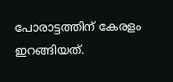പോരാട്ടത്തിന് കേരളം ഇറങ്ങിയത്.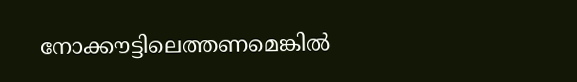നോക്കൗട്ടിലെത്തണമെങ്കില്‍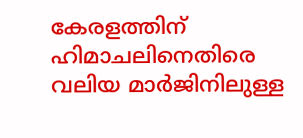കേരളത്തിന് ഹിമാചലിനെതിരെ വലിയ മാര്‍ജിനിലുള്ള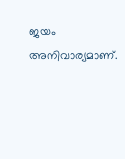ജയം അനിവാര്യമാണ്.